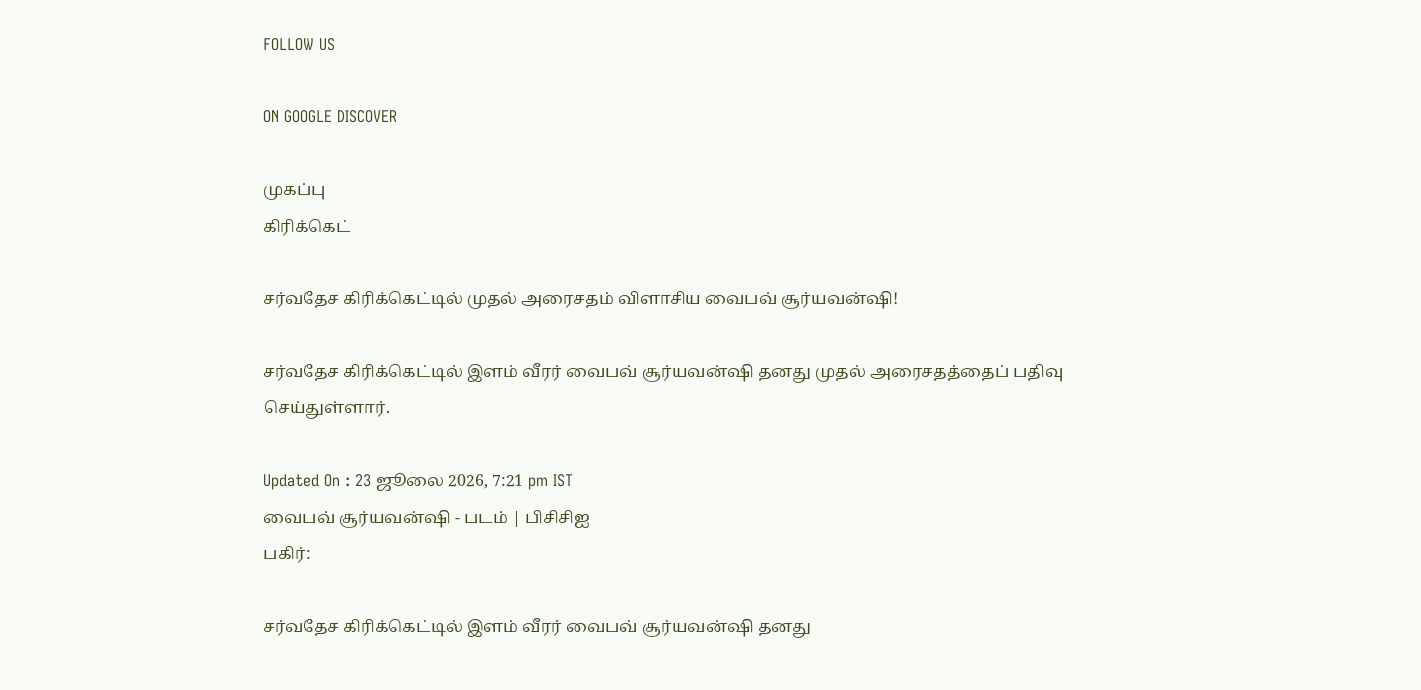FOLLOW US

ON GOOGLE DISCOVER

முகப்பு
கிரிக்கெட்

சர்வதேச கிரிக்கெட்டில் முதல் அரைசதம் விளாசிய வைபவ் சூர்யவன்ஷி!

சர்வதேச கிரிக்கெட்டில் இளம் வீரர் வைபவ் சூர்யவன்ஷி தனது முதல் அரைசதத்தைப் பதிவு செய்துள்ளார்.

Updated On : 23 ஜூலை 2026, 7:21 pm IST
வைபவ் சூர்யவன்ஷி - படம் | பிசிசிஐ
பகிர்:

சர்வதேச கிரிக்கெட்டில் இளம் வீரர் வைபவ் சூர்யவன்ஷி தனது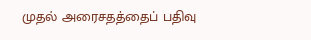முதல் அரைசதத்தைப் பதிவு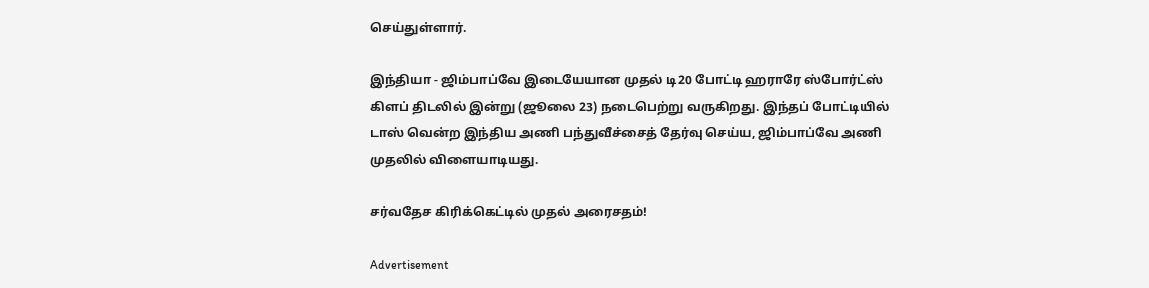செய்துள்ளார்.

இந்தியா - ஜிம்பாப்வே இடையேயான முதல் டி20 போட்டி ஹராரே ஸ்போர்ட்ஸ் கிளப் திடலில் இன்று (ஜூலை 23) நடைபெற்று வருகிறது. இந்தப் போட்டியில் டாஸ் வென்ற இந்திய அணி பந்துவீச்சைத் தேர்வு செய்ய, ஜிம்பாப்வே அணி முதலில் விளையாடியது.

சர்வதேச கிரிக்கெட்டில் முதல் அரைசதம்!

Advertisement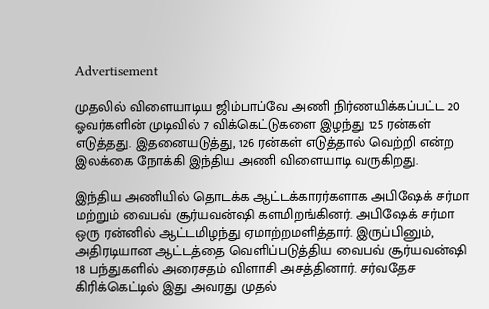Advertisement

முதலில் விளையாடிய ஜிம்பாப்வே அணி நிர்ணயிக்கப்பட்ட 20 ஓவர்களின் முடிவில் 7 விக்கெட்டுகளை இழந்து 125 ரன்கள் எடுத்தது. இதனையடுத்து, 126 ரன்கள் எடுத்தால் வெற்றி என்ற இலக்கை நோக்கி இந்திய அணி விளையாடி வருகிறது.

இந்திய அணியில் தொடக்க ஆட்டக்காரர்களாக அபிஷேக் சர்மா மற்றும் வைபவ் சூர்யவன்ஷி களமிறங்கினர். அபிஷேக் சர்மா ஒரு ரன்னில் ஆட்டமிழந்து ஏமாற்றமளித்தார். இருப்பினும், அதிரடியான ஆட்டத்தை வெளிப்படுத்திய வைபவ் சூர்யவன்ஷி 18 பந்துகளில் அரைசதம் விளாசி அசத்தினார். சர்வதேச கிரிக்கெட்டில் இது அவரது முதல்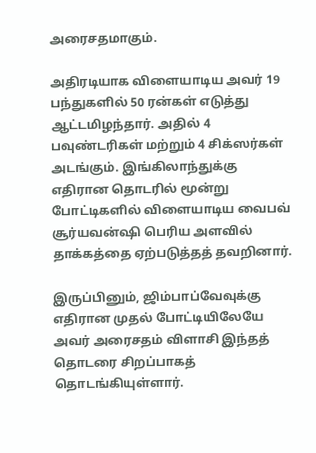அரைசதமாகும்.

அதிரடியாக விளையாடிய அவர் 19 பந்துகளில் 50 ரன்கள் எடுத்து ஆட்டமிழந்தார். அதில் 4 பவுண்டரிகள் மற்றும் 4 சிக்ஸர்கள் அடங்கும். இங்கிலாந்துக்கு எதிரான தொடரில் மூன்று போட்டிகளில் விளையாடிய வைபவ் சூர்யவன்ஷி பெரிய அளவில் தாக்கத்தை ஏற்படுத்தத் தவறினார்.

இருப்பினும், ஜிம்பாப்வேவுக்கு எதிரான முதல் போட்டியிலேயே அவர் அரைசதம் விளாசி இந்தத் தொடரை சிறப்பாகத் தொடங்கியுள்ளார்.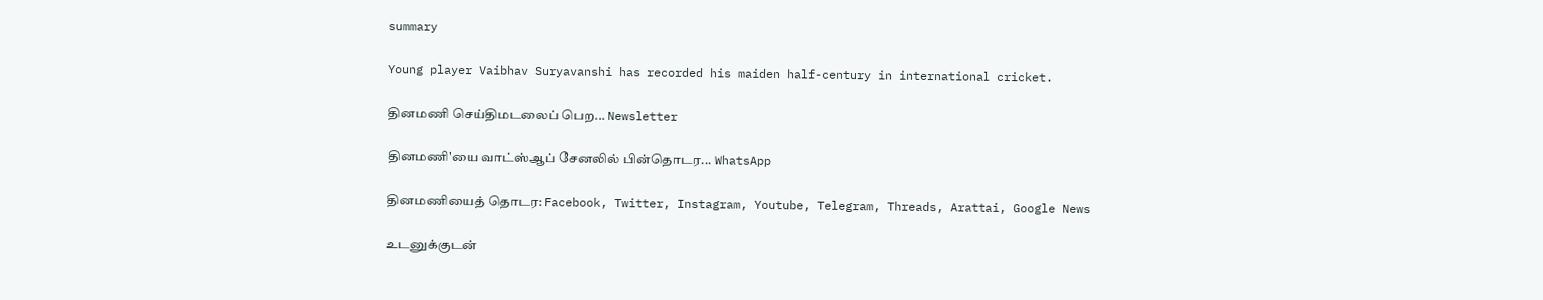summary

Young player Vaibhav Suryavanshi has recorded his maiden half-century in international cricket.

தினமணி செய்திமடலைப் பெற... Newsletter

தினமணி'யை வாட்ஸ்ஆப் சேனலில் பின்தொடர... WhatsApp

தினமணியைத் தொடர: Facebook, Twitter, Instagram, Youtube, Telegram, Threads, Arattai, Google News

உடனுக்குடன்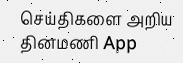செய்திகளை அறிய தினமணி App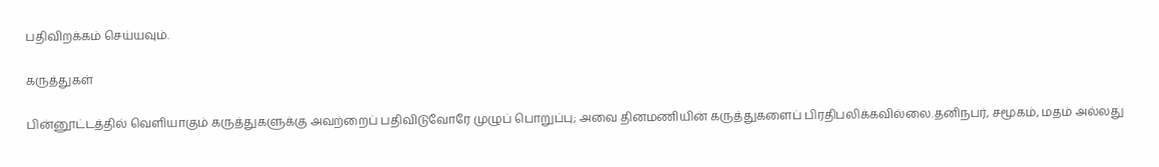பதிவிறக்கம் செய்யவும்.

கருத்துகள்

பின்னூட்டத்தில் வெளியாகும் கருத்துகளுக்கு அவற்றைப் பதிவிடுவோரே முழுப் பொறுப்பு; அவை தினமணியின் கருத்துகளைப் பிரதிபலிக்கவில்லை.தனிநபர், சமூகம், மதம் அல்லது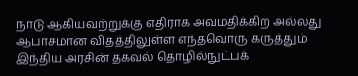நாடு ஆகியவற்றுக்கு எதிராக அவமதிக்கிற அல்லது ஆபாசமான விதத்திலுள்ள எந்தவொரு கருத்தும் இந்திய அரசின் தகவல் தொழில்நுட்பக்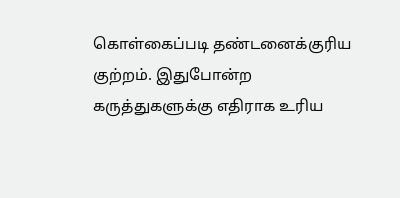கொள்கைப்படி தண்டனைக்குரிய குற்றம். இதுபோன்ற கருத்துகளுக்கு எதிராக உரிய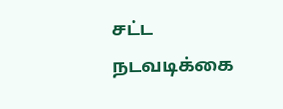சட்ட நடவடிக்கை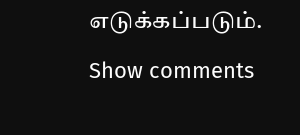எடுக்கப்படும்.

Show comments